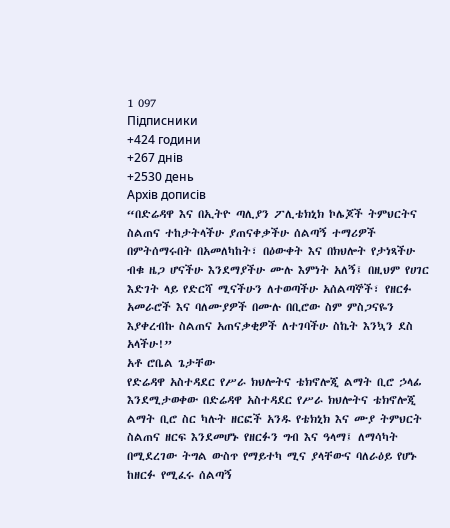1 097
Підписники
+424 години
+267 днів
+2530 день
Архів дописів
“በድሬዳዋ እና በኢትዮ ጣሊያን ፖሊቴክኒክ ኮሌጆች ትምህርትና ስልጠና ተከታትላችሁ ያጠናቀቃችሁ ሰልጣኝ ተማሪዎች በምትሰማሩበት በአመለካከት፣ በዕውቀት እና በክህሎት የታነጻችሁ ብቁ ዜጋ ሆናችሁ እንደማያችሁ ሙሉ እምነት አለኝ፤ በዚህም የሀገር እድገት ላይ የድርሻ ሚናችሁን ለተወጣችሁ አሰልጣኞች፣ የዘርፉ አመራሮች እና ባለሙያዎች በሙሉ በቢሮው ስም ምስጋናዬን እያቀረብኩ ስልጠና አጠናቃቂዎች ለተገባችሁ ስኬት እንኳን ደስ አላችሁ!”
አቶ ሮቤል ጌታቸው
የድሬዳዋ አስተዳደር የሥራ ክህሎትና ቴክኖሎጂ ልማት ቢሮ ኃላፊ
እንደሚታወቀው በድሬዳዋ አስተዳደር የሥራ ክህሎትና ቴክኖሎጂ ልማት ቢሮ ስር ካሉት ዘርፎች አንዱ የቴክኒክ እና ሙያ ትምህርት ስልጠና ዘርፍ እንደመሆኑ የዘርፉን ግብ እና ዓላማ፤ ለማሳካት በሚደረገው ትግል ውስጥ የማይተካ ሚና ያላቸውና ባለራዕይ የሆኑ ከዘርፉ የሚፈሩ ሰልጣኝ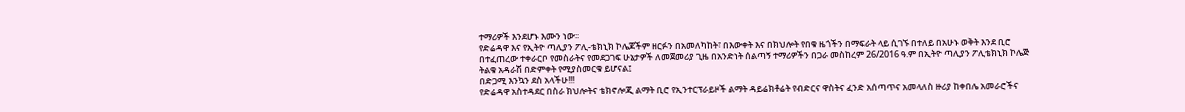ተማሪዎች እንደሆኑ እሙን ነው፡፡
የድሬዳዋ እና የኢትዮ ጣሊያን ፖሊ-ቴክኒክ ኮሌጆችም ዘርፉን በአመለካከት፣ በእውቀት እና በክህሎት የበቁ ዜጎችን በማፍራት ላይ ሲገኙ በተለይ በአሁኑ ወቅት እንደ ቢሮ በተፈጠረው ተቀራርቦ የመስራትና የመደጋገፍ ሁኔታዎች ለመጀመሪያ ጊዜ በአንድነት ሰልጣኝ ተማሪዎችን በጋራ መስከረም 26/2016 ዓ.ም በኢትዮ ጣሊያን ፖሊቴክኒክ ኮሌጅ ትልቁ አዳራሽ በድምቀት የሚያስመርቁ ይሆናል፤
በድጋሚ እንኳን ደስ አላችሁ!!!
የድሬዳዋ አስተዳደር በስራ ክህሎትና ቴክኖሎጂ ልማት ቢሮ የኢንተርፕራይዞች ልማት ዳይሬክቶሬት የብድርና ዋስትና ፈንድ አሰጣጥና አመላለስ ዙሪያ ከቀበሌ አመራሮችና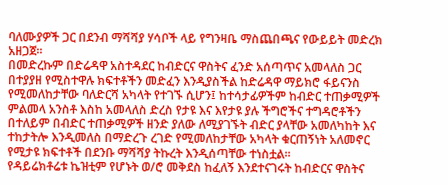ባለሙያዎች ጋር በደንብ ማሻሻያ ሃሳቦች ላይ የግንዛቤ ማስጨበጫና የውይይት መድረክ አዘጋጀ፡፡
በመድረኩም በድሬዳዋ አስተዳደር ከብድርና ዋስትና ፈንድ አሰጣጥና አመላለስ ጋር በተያያዘ የሚስተዋሉ ክፍተቶችን መድፈን እንዲያስችል ከድሬዳዋ ማይክሮ ፋይናንስ የሚመለከታቸው ባለድርሻ አካላት የተገኙ ሲሆን፤ ከተሳታፊዎችም ከብድር ተጠቃሚዎች ምልመላ አንስቶ እስከ አመላለስ ድረስ የታዩ እና እየታዩ ያሉ ችግሮችና ተግዳሮቶችን በተለይም በብድር ተጠቃሚዎች ዘንድ ያለው ለሚያገኙት ብድር ያላቸው አመለካከት እና ተከታትሎ እንዲመለስ በማድረጉ ረገድ የሚመለከታቸው አካላት ቁርጠኝነት አለመኖር የሚታዩ ክፍተቶች በደንቡ ማሻሻያ ትኩረት እንዲሰጣቸው ተነስቷል፡፡
የዳይሬክቶሬቱ ኬዝቲም የሆኑት ወ/ሮ መቅደስ ከፈለኝ እንደተናገሩት ከብድርና ዋስትና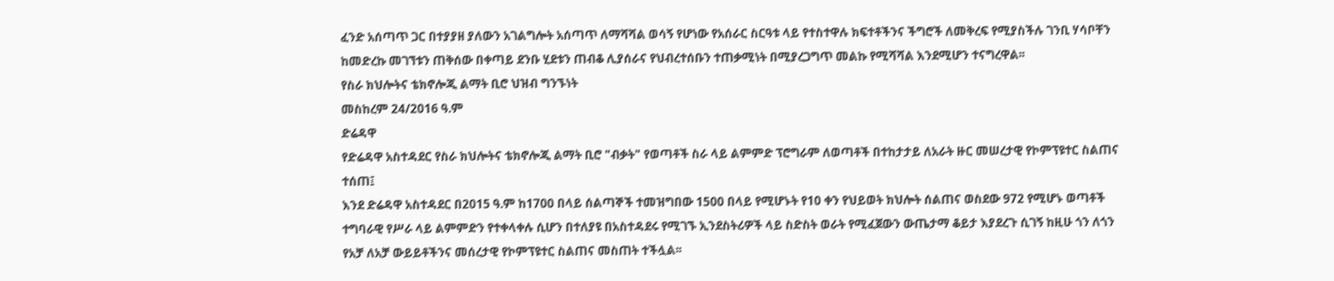ፈንድ አሰጣጥ ጋር በተያያዘ ያለውን አገልግሎት አሰጣጥ ለማሻሻል ወሳኝ የሆነው የአሰራር ስርዓቱ ላይ የተስተዋሉ ክፍተቶችንና ችግሮች ለመቅረፍ የሚያስችሉ ገንቢ ሃሳቦቸን ከመድረኩ መገኘቱን ጠቅሰው በቀጣይ ደንቡ ሂደቱን ጠብቆ ሊያሰራና የህብረተሰቡን ተጠቃሚነት በሚያረጋግጥ መልኩ የሚሻሻል እንደሚሆን ተናግረዋል፡፡
የስራ ክህሎትና ቴክኖሎጂ ልማት ቢሮ ህዝብ ግንኙነት
መስከረም 24/2016 ዓ.ም
ድሬዳዋ
የድሬዳዋ አስተዳደር የስራ ክህሎትና ቴክኖሎጂ ልማት ቢሮ "ብቃት" የወጣቶች ስራ ላይ ልምምድ ፕሮግራም ለወጣቶች በተከታታይ ለአራት ዙር መሠረታዊ የኮምፕዩተር ስልጠና ተሰጠ፤
እንደ ድሬዳዋ አስተዳደር በ2015 ዓ.ም ከ1700 በላይ ሰልጣኞች ተመዝግበው 1500 በላይ የሚሆኑት የ10 ቀን የህይወት ክህሎት ሰልጠና ወስደው 972 የሚሆኑ ወጣቶች ተግባራዊ የሥራ ላይ ልምምድን የተቀላቀሉ ሲሆን በተለያዩ በአስተዳደሩ የሚገኙ ኢንደስትሪዎች ላይ ስድስት ወራት የሚፈጀውን ውጤታማ ቆይታ እያደረጉ ሲገኝ ከዚሁ ጎን ለጎን የአቻ ለአቻ ውይይቶችንና መሰረታዊ የኮምፕዩተር ስልጠና መስጠት ተችሏል፡፡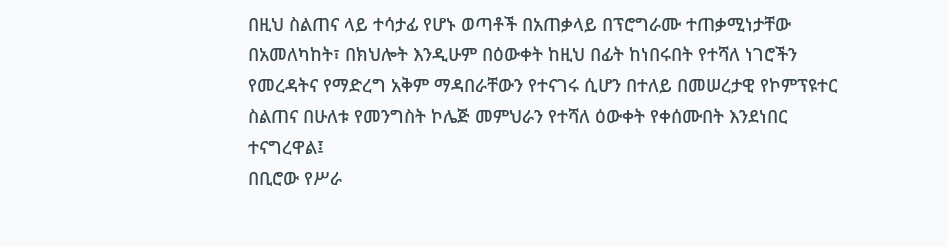በዚህ ስልጠና ላይ ተሳታፊ የሆኑ ወጣቶች በአጠቃላይ በፕሮግራሙ ተጠቃሚነታቸው በአመለካከት፣ በክህሎት እንዲሁም በዕውቀት ከዚህ በፊት ከነበሩበት የተሻለ ነገሮችን የመረዳትና የማድረግ አቅም ማዳበራቸውን የተናገሩ ሲሆን በተለይ በመሠረታዊ የኮምፕዩተር ስልጠና በሁለቱ የመንግስት ኮሌጅ መምህራን የተሻለ ዕውቀት የቀሰሙበት እንደነበር ተናግረዋል፤
በቢሮው የሥራ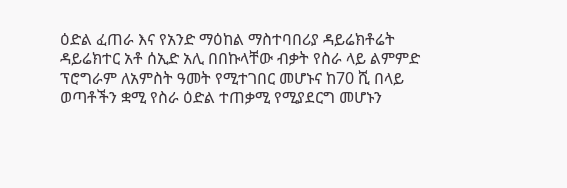ዕድል ፈጠራ እና የአንድ ማዕከል ማስተባበሪያ ዳይሬክቶሬት ዳይሬክተር አቶ ሰኢድ አሊ በበኩላቸው ብቃት የስራ ላይ ልምምድ ፕሮግራም ለአምስት ዓመት የሚተገበር መሆኑና ከ70 ሺ በላይ ወጣቶችን ቋሚ የስራ ዕድል ተጠቃሚ የሚያደርግ መሆኑን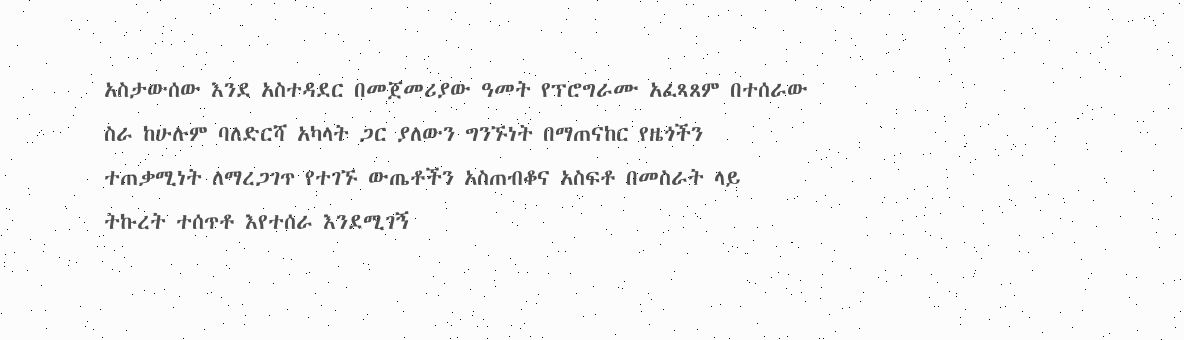አስታውሰው እንደ አስተዳደር በመጀመሪያው ዓመት የፕሮግራሙ አፈጻጸም በተሰራው ስራ ከሁሉም ባለድርሻ አካላት ጋር ያለውን ግንኙነት በማጠናከር የዜጎችን ተጠቃሚነት ለማረጋገጥ የተገኙ ውጤቶችን አስጠብቆና አስፍቶ በመስራት ላይ ትኩረት ተሰጥቶ እየተሰራ እንደሚገኝ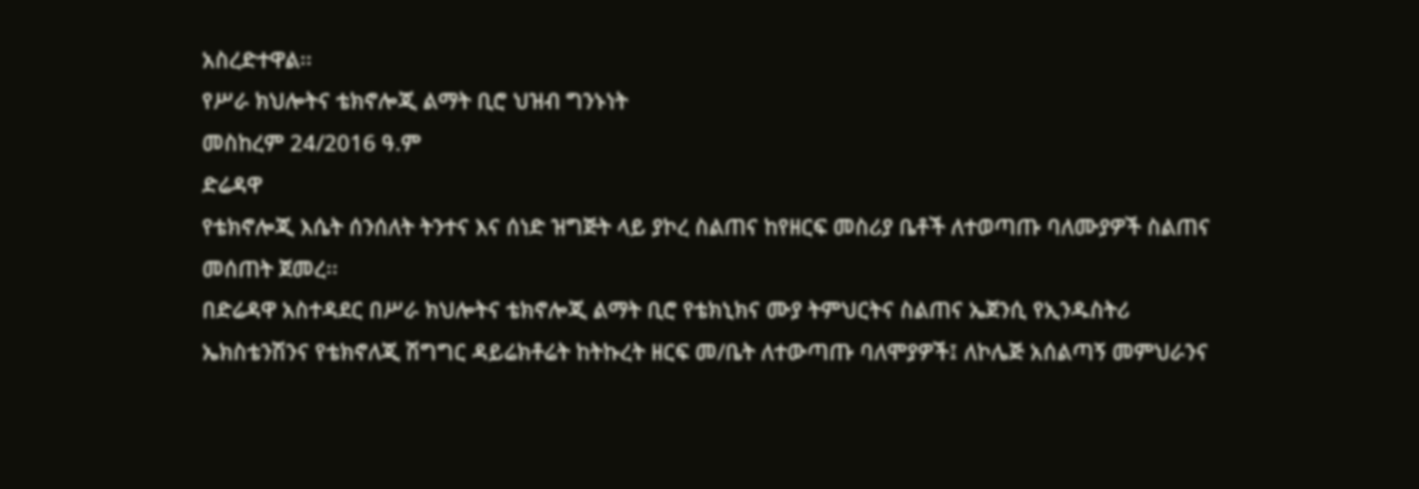አስረድተዋል፡፡
የሥራ ክህሎትና ቴክኖሎጂ ልማት ቢሮ ህዝብ ግንኑነት
መስከረም 24/2016 ዓ.ም
ድሬዳዋ
የቴክኖሎጂ እሴት ሰንሰለት ትንተና እና ሰነድ ዝግጅት ላይ ያኮረ ስልጠና ከየዘርፍ መስሪያ ቤቶች ለተወጣጡ ባለሙያዎች ስልጠና መሰጠት ጀመረ፡፡
በድሬዳዋ አስተዳደር በሥራ ክህሎትና ቴክኖሎጂ ልማት ቢሮ የቴክኒክና ሙያ ትምህርትና ስልጠና ኤጀንሲ የኢንዱስትሪ ኤክስቴንሽንና የቴክኖለጂ ሽግግር ዳይሬክቶሬት ከትኩረት ዘርፍ መ/ቤት ለተውጣጡ ባለሞያዎች፤ ለኮሌጅ አሰልጣኝ መምህራንና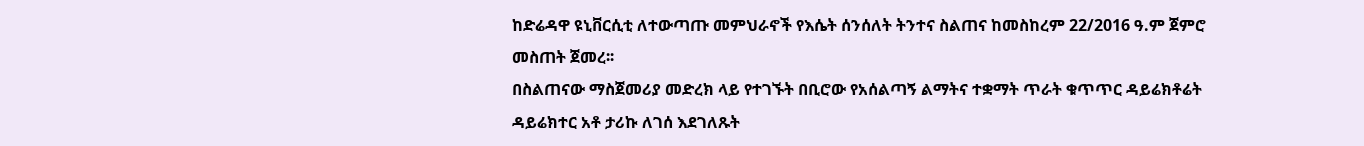ከድሬዳዋ ዩኒቨርሲቲ ለተውጣጡ መምህራኖች የእሴት ሰንሰለት ትንተና ስልጠና ከመስከረም 22/2016 ዓ.ም ጀምሮ መስጠት ጀመረ፡፡
በስልጠናው ማስጀመሪያ መድረክ ላይ የተገኙት በቢሮው የአሰልጣኝ ልማትና ተቋማት ጥራት ቁጥጥር ዳይሬክቶሬት ዳይሬክተር አቶ ታሪኩ ለገሰ እደገለጹት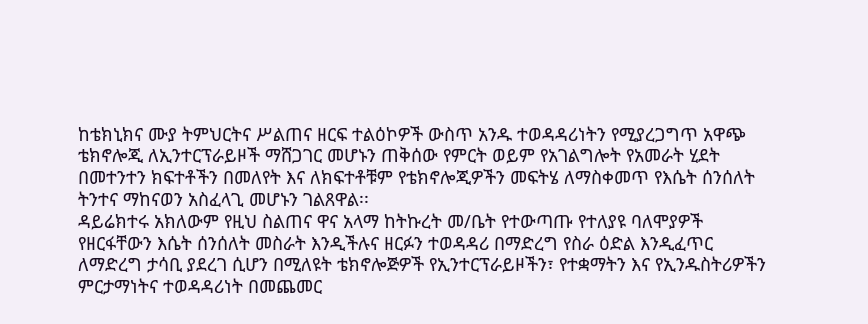ከቴክኒክና ሙያ ትምህርትና ሥልጠና ዘርፍ ተልዕኮዎች ውስጥ አንዱ ተወዳዳሪነትን የሚያረጋግጥ አዋጭ ቴክኖሎጂ ለኢንተርፕራይዞች ማሸጋገር መሆኑን ጠቅሰው የምርት ወይም የአገልግሎት የአመራት ሂደት በመተንተን ክፍተቶችን በመለየት እና ለክፍተቶቹም የቴክኖሎጂዎችን መፍትሄ ለማስቀመጥ የእሴት ሰንሰለት ትንተና ማከናወን አስፈላጊ መሆኑን ገልጸዋል፡፡
ዳይሬክተሩ አክለውም የዚህ ስልጠና ዋና አላማ ከትኩረት መ/ቤት የተውጣጡ የተለያዩ ባለሞያዎች የዘርፋቸውን እሴት ሰንሰለት መስራት እንዲችሉና ዘርፉን ተወዳዳሪ በማድረግ የስራ ዕድል እንዲፈጥር ለማድረግ ታሳቢ ያደረገ ሲሆን በሚለዩት ቴክኖሎጅዎች የኢንተርፕራይዞችን፣ የተቋማትን እና የኢንዱስትሪዎችን ምርታማነትና ተወዳዳሪነት በመጨመር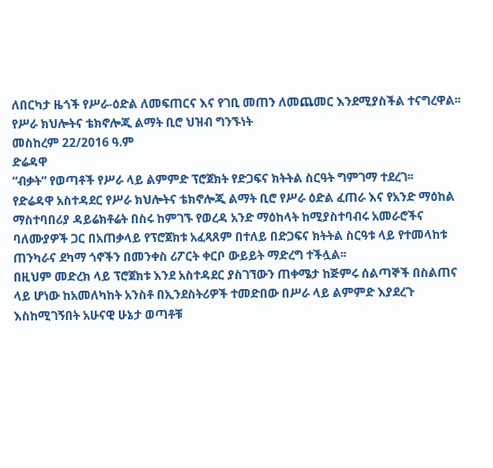ለበርካታ ዜጎች የሥራ-ዕድል ለመፍጠርና እና የገቢ መጠን ለመጨመር እንደሚያስችል ተናግረዋል፡፡
የሥራ ክህሎትና ቴክኖሎጂ ልማት ቢሮ ህዝብ ግንኙነት
መስከረም 22/2016 ዓ.ም
ድሬዳዋ
“ብቃት” የወጣቶች የሥራ ላይ ልምምድ ፕሮጀክት የድጋፍና ክትትል ስርዓት ግምገማ ተደረገ፡፡
የድሬዳዋ አስተዳደር የሥራ ክህሎትና ቴክኖሎጂ ልማት ቢሮ የሥራ ዕድል ፈጠራ እና የአንድ ማዕከል ማስተባበሪያ ዳይሬክቶሬት በስሩ ከምገኙ የወረዳ አንድ ማዕከላት ከሚያስተባብሩ አመራሮችና ባለሙያዎች ጋር በአጠቃላይ የፕሮጀክቱ አፈጻጸም በተለይ በድጋፍና ክትትል ስርዓቱ ላይ የተመላከቱ ጠንካራና ደካማ ጎኖችን በመንቀስ ሪፖርት ቀርቦ ውይይት ማድረግ ተችሏል፡፡
በዚህም መድረክ ላይ ፕሮጀክቱ እንደ አስተዳደር ያስገኘውን ጠቀሜታ ከጅምሩ ሰልጣኞች በስልጠና ላይ ሆነው ከአመለካከት አንስቶ በኢንደስትሪዎች ተመድበው በሥራ ላይ ልምምድ እያደረጉ እስከሚገኝበት አሁናዊ ሁኔታ ወጣቶቹ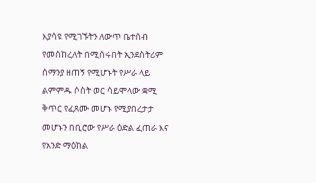እያሳዩ የሚገኙትን ለውጥ ቤተሰብ የመሰከረለት በሚሰሩበት ኢንደስትሪም ሰማንያ ዘጠኝ የሚሆኑት የሥራ ላይ ልምምዱ ሶስት ወር ሳይሞላው ቋሚ ቅጥር የፈጸሙ መሆኑ የሚያበረታታ መሆኑን በቢሮው የሥራ ዕድል ፈጠራ እና የአንድ ማዕከል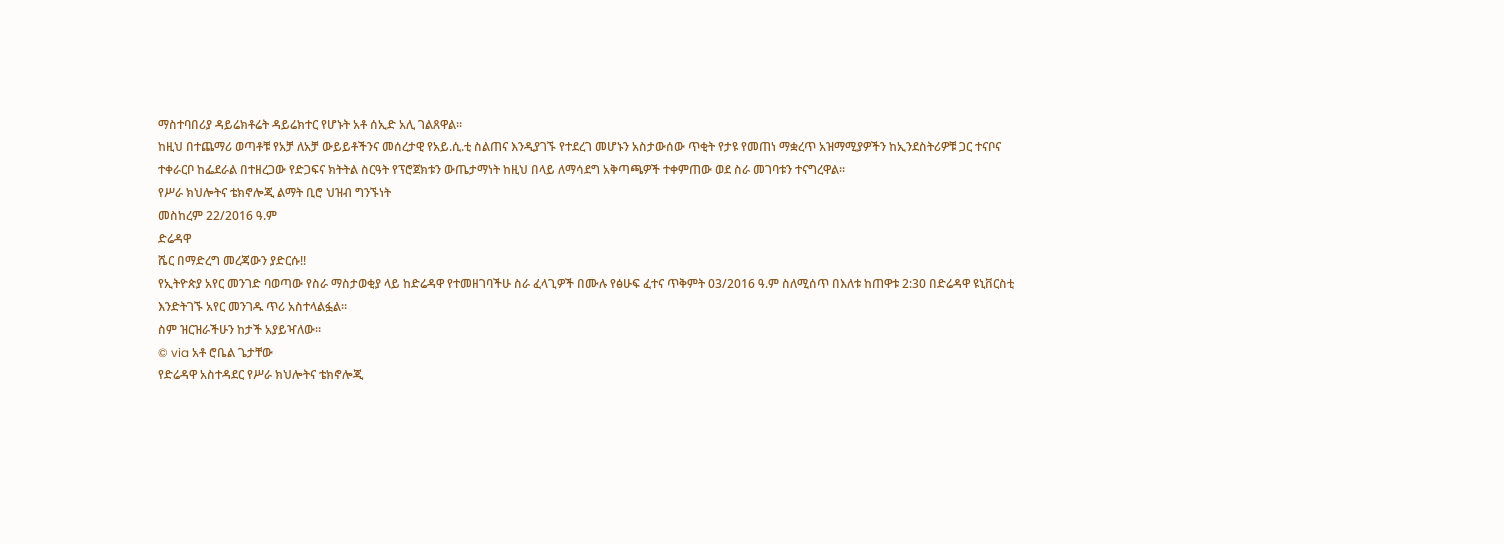ማስተባበሪያ ዳይሬክቶሬት ዳይሬክተር የሆኑት አቶ ሰኢድ አሊ ገልጸዋል፡፡
ከዚህ በተጨማሪ ወጣቶቹ የአቻ ለአቻ ውይይቶችንና መሰረታዊ የአይ.ሲ.ቲ ስልጠና እንዲያገኙ የተደረገ መሆኑን አስታውሰው ጥቂት የታዩ የመጠነ ማቋረጥ አዝማሚያዎችን ከኢንደስትሪዎቹ ጋር ተናቦና ተቀራርቦ ከፌደራል በተዘረጋው የድጋፍና ክትትል ስርዓት የፕሮጀክቱን ውጤታማነት ከዚህ በላይ ለማሳደግ አቅጣጫዎች ተቀምጠው ወደ ስራ መገባቱን ተናግረዋል፡፡
የሥራ ክህሎትና ቴክኖሎጂ ልማት ቢሮ ህዝብ ግንኙነት
መስከረም 22/2016 ዓ.ም
ድሬዳዋ
ሼር በማድረግ መረጃውን ያድርሱ!!
የኢትዮጵያ አየር መንገድ ባወጣው የስራ ማስታወቂያ ላይ ከድሬዳዋ የተመዘገባችሁ ስራ ፈላጊዎች በሙሉ የፅሁፍ ፈተና ጥቅምት 03/2016 ዓ.ም ስለሚሰጥ በእለቱ ከጠዋቱ 2:30 በድሬዳዋ ዩኒቨርስቲ እንድትገኙ አየር መንገዱ ጥሪ አስተላልፏል።
ስም ዝርዝራችሁን ከታች አያይዣለው።
© via አቶ ሮቤል ጌታቸው
የድሬዳዋ አስተዳደር የሥራ ክህሎትና ቴክኖሎጂ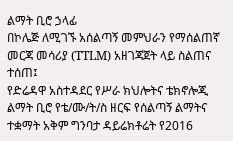ልማት ቢሮ ኃላፊ
በኮሌጅ ለሚገኙ አሰልጣኝ መምህራን የማሰልጠኛ መርጃ መሳሪያ (TTLM) አዘገጃጀት ላይ ስልጠና ተሰጠ፤
የድሬዳዋ አስተዳደር የሥራ ክህሎትና ቴክኖሎጂ ልማት ቢሮ የቴ/ሙ/ት/ስ ዘርፍ የሰልጣኝ ልማትና ተቋማት አቅም ግንባታ ዳይሬክቶሬት የ2016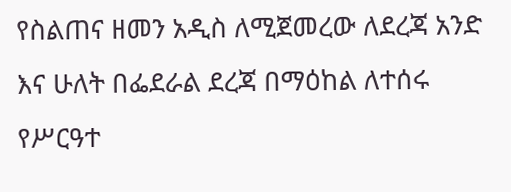የስልጠና ዘመን አዲስ ለሚጀመረው ለደረጃ አንድ እና ሁለት በፌደራል ደረጃ በማዕከል ለተሰሩ የሥርዓተ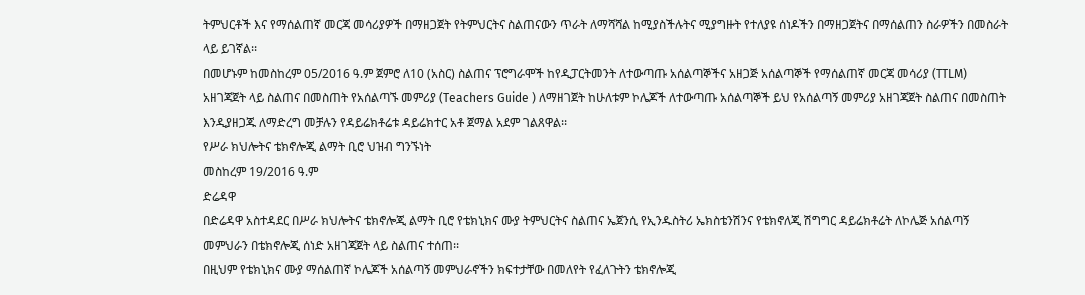ትምህርቶች እና የማሰልጠኛ መርጃ መሳሪያዎች በማዘጋጀት የትምህርትና ስልጠናውን ጥራት ለማሻሻል ከሚያስችሉትና ሚያግዙት የተለያዩ ሰነዶችን በማዘጋጀትና በማሰልጠን ስራዎችን በመስራት ላይ ይገኛል፡፡
በመሆኑም ከመስከረም 05/2016 ዓ.ም ጀምሮ ለ10 (አስር) ስልጠና ፕሮግራሞች ከየዲፓርትመንት ለተውጣጡ አሰልጣኞችና አዘጋጅ አሰልጣኞች የማሰልጠኛ መርጃ መሳሪያ (TTLM) አዘገጃጀት ላይ ስልጠና በመስጠት የአሰልጣኙ መምሪያ (Teachers Guide ) ለማዘገጀት ከሁለቱም ኮሌጆች ለተውጣጡ አሰልጣኞች ይህ የአሰልጣኝ መምሪያ አዘገጃጀት ስልጠና በመስጠት እንዲያዘጋጁ ለማድረግ መቻሉን የዳይሬክቶሬቱ ዳይሬክተር አቶ ጀማል አደም ገልጸዋል፡፡
የሥራ ክህሎትና ቴክኖሎጂ ልማት ቢሮ ህዝብ ግንኙነት
መስከረም 19/2016 ዓ.ም
ድሬዳዋ
በድሬዳዋ አስተዳደር በሥራ ክህሎትና ቴክኖሎጂ ልማት ቢሮ የቴክኒክና ሙያ ትምህርትና ስልጠና ኤጀንሲ የኢንዱስትሪ ኤክስቴንሽንና የቴክኖለጂ ሽግግር ዳይሬክቶሬት ለኮሌጅ አሰልጣኝ መምህራን በቴክኖሎጂ ሰነድ አዘገጃጀት ላይ ስልጠና ተሰጠ፡፡
በዚህም የቴክኒክና ሙያ ማሰልጠኛ ኮሌጆች አሰልጣኝ መምህራኖችን ክፍተታቸው በመለየት የፈለጉትን ቴክኖሎጂ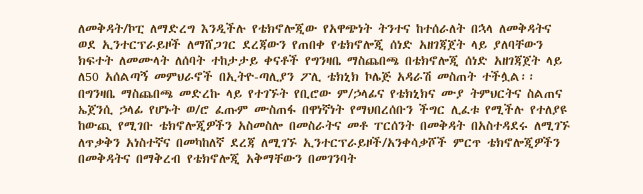ለመቅዳት/ኮፒ ለማድረግ እንዲችሉ የቴክኖሎጂው የአዋጭነት ትንተና ከተሰራለት በኋላ ለመቅዳትና ወደ ኢንተርፕራይዞች ለማሸጋገር ደረጃውን የጠበቀ የቴክኖሎጂ ሰነድ አዘገጃጀት ላይ ያለባቸውን ክፍተት ለመሙላት ለሰባት ተከታታይ ቀናቶች የግንዛቤ ማስጨበጫ በቴክኖሎጂ ሰነድ አዘገጃጀት ላይ ለ50 አሰልጣኝ መምህራኖች በኢትዮ-ጣሊያን ፖሊ ቴክኒክ ኮሌጅ አዳራሽ መስጠት ተችሏል፡፡
በግንዛቤ ማስጨበጫ መድረኩ ላይ የተገኙት የቢሮው ም/ኃላፊና የቴክኒክና ሙያ ትምህርትና ስልጠና ኤጀንሲ ኃላፊ የሆኑት ወ/ሮ ፈጡም ሙስጠፋ በዋነኛነት የማህበረሰቡን ችግር ሊፈቱ የሚችሉ የተለያዩ ከውጪ የሚገቡ ቴክኖሎጂዎችን አስመስሎ በመስራትና መቶ ፐርሰንት በመቅዳት በአስተዳደሩ ለሚገኙ ለጥቃቅን አነስተኛና በመካከለኛ ደረጃ ለሚገኙ ኢንተርፕራይዞች/አንቀሳቃሾች ምርጥ ቴክኖሎጂዎችን በመቅዳትና በማቅረብ የቴክኖሎጂ አቅማቸውን በመገንባት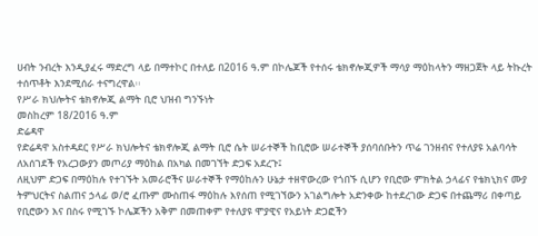ሀብት ንብረት እንዲያፈሩ ማድረግ ላይ በማተኮር በተለይ በ2016 ዓ.ም በኮሌጆች የተሰሩ ቴክኖሎጂዎች ማሳያ ማዕከላትን ማዘጋጀት ላይ ትኩረት ተሰጥቶት እንደሚሰራ ተናግረዋል፡፡
የሥራ ክህሎትና ቴክኖሎጂ ልማት ቢሮ ህዝብ ግንኙነት
መስከረም 18/2016 ዓ.ም
ድሬዳዋ
የድሬዳዋ አስተዳደር የሥራ ክህሎትና ቴክኖሎጂ ልማት ቢሮ ሴት ሠራተኞች ከቢሮው ሠራተኞች ያሰባሰቡትን ጥሬ ገንዘብና የተለያዩ አልባሳት ለአሰገደች የአረጋውያን መጦሪያ ማዕከል በአካል በመገኘት ድጋፍ አደረጉ፤
ለዚህም ድጋፍ በማዕከሉ የተገኙት አመራሮችና ሠራተኞች የማዕከሉን ሁኔታ ተዘዋውረው የጎበኙ ሲሆን የቢሮው ምክትል ኃላፊና የቴክኒክና ሙያ ትምህርትና ስልጠና ኃላፊ ወ/ሮ ፈጡም ሙስጠፋ ማዕከሉ እየሰጠ የሚገኘውን አገልግሎት አድንቀው ከተደረገው ድጋፍ በተጨማሪ በቀጣይ የቢሮውን እና በስሩ የሚገኙ ኮሌጆችን አቅም በመጠቀም የተለያዩ ሞያዊና የአይነት ድጋፎችን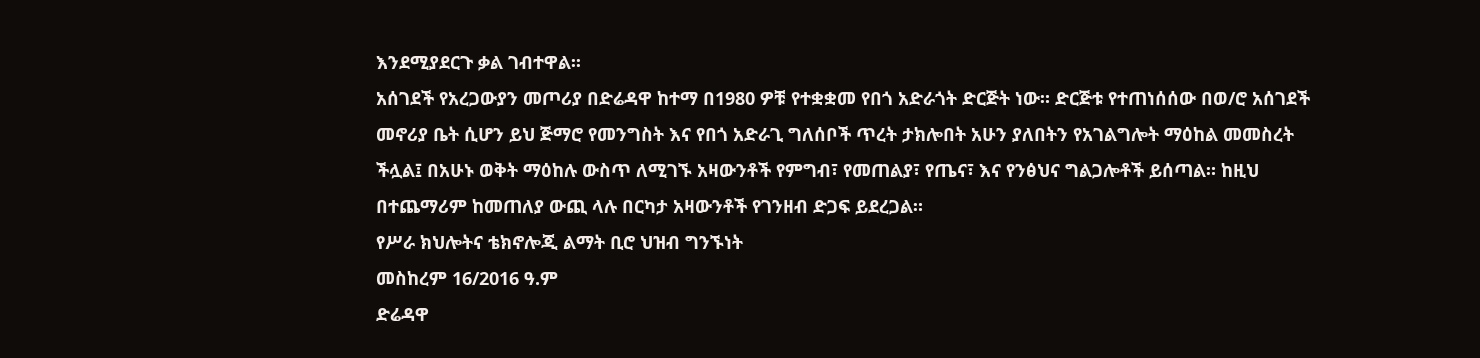እንደሚያደርጉ ቃል ገብተዋል፡፡
አሰገደች የአረጋውያን መጦሪያ በድሬዳዋ ከተማ በ1980 ዎቹ የተቋቋመ የበጎ አድራጎት ድርጅት ነው። ድርጅቱ የተጠነሰሰው በወ/ሮ አሰገደች መኖሪያ ቤት ሲሆን ይህ ጅማሮ የመንግስት እና የበጎ አድራጊ ግለሰቦች ጥረት ታክሎበት አሁን ያለበትን የአገልግሎት ማዕከል መመስረት ችሏል፤ በአሁኑ ወቅት ማዕከሉ ውስጥ ለሚገኙ አዛውንቶች የምግብ፣ የመጠልያ፣ የጤና፣ እና የንፅህና ግልጋሎቶች ይሰጣል። ከዚህ በተጨማሪም ከመጠለያ ውጪ ላሉ በርካታ አዛውንቶች የገንዘብ ድጋፍ ይደረጋል።
የሥራ ክህሎትና ቴክኖሎጂ ልማት ቢሮ ህዝብ ግንኙነት
መስከረም 16/2016 ዓ.ም
ድሬዳዋ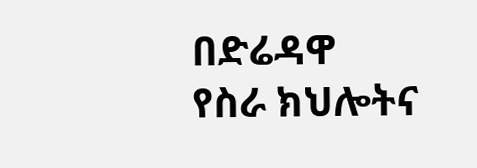በድሬዳዋ የስራ ክህሎትና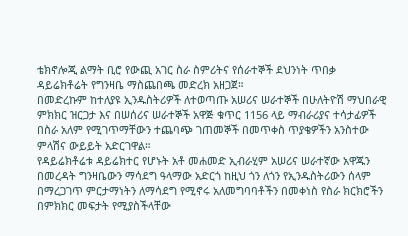ቴክኖሎጂ ልማት ቢሮ የውጪ አገር ስራ ስምሪትና የሰራተኞች ደህንነት ጥበቃ ዳይሬክቶሬት የግንዛቤ ማስጨበጫ መድረክ አዘጋጀ።
በመድረኩም ከተለያዩ ኢንዱስትሪዎች ለተወጣጡ አሠሪና ሠራተኞች በሁለትዮሽ ማህበራዊ ምክክር ዝርጋታ እና በሠሰሪና ሠራተኞች አዋጅ ቁጥር 1156 ላይ ማብራሪያና ተሳታፊዎች በስራ አለም የሚገጥማቸውን ተጨባጭ ገጠመኞች በመጥቀስ ጥያቄዎችን አንስተው ምላሽና ውይይት አድርገዋል።
የዳይሬክቶሬቱ ዳይሬክተር የሆኑት አቶ መሐመድ ኢብራሂም አሠሪና ሠራተኛው አዋጁን በመረዳት ግንዛቤውን ማሳደግ ዓላማው አድርጎ ከዚህ ጎን ለጎን የኢንዱስትሪውን ሰላም በማረጋገጥ ምርታማነትን ለማሳደግ የሚኖሩ አለመግባባቶችን በመቀነስ የስራ ክርክሮችን በምክክር መፍታት የሚያስችላቸው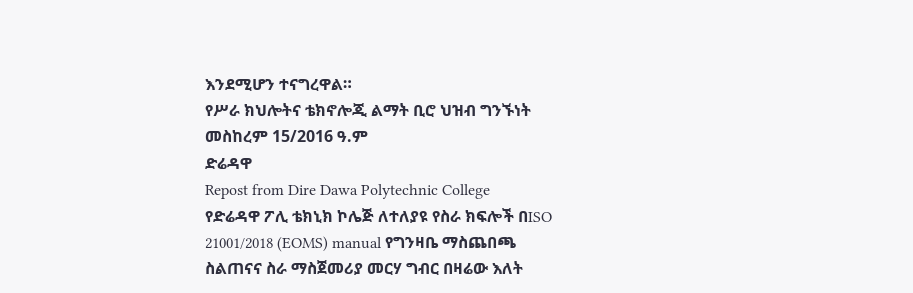እንደሚሆን ተናግረዋል።
የሥራ ክህሎትና ቴክኖሎጂ ልማት ቢሮ ህዝብ ግንኙነት
መስከረም 15/2016 ዓ.ም
ድሬዳዋ
Repost from Dire Dawa Polytechnic College
የድሬዳዋ ፖሊ ቴክኒክ ኮሌጅ ለተለያዩ የስራ ክፍሎች በISO 21001/2018 (EOMS) manual የግንዛቤ ማስጨበጫ ስልጠናና ስራ ማስጀመሪያ መርሃ ግብር በዛሬው እለት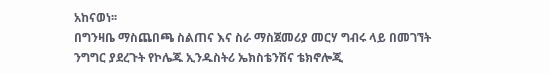አከናወነ፡፡
በግንዛቤ ማስጨበጫ ስልጠና እና ስራ ማስጀመሪያ መርሃ ግብሩ ላይ በመገኘት ንግግር ያደረጉት የኮሌጁ ኢንዱስትሪ ኤክስቴንሽና ቴክኖሎጂ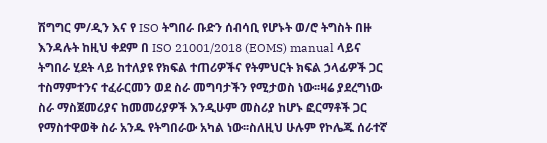ሽግግር ም/ዲን እና የ ISO ትግበራ ቡድን ሰብሳቢ የሆኑት ወ/ሮ ትግስት በዙ እንዳሉት ከዚህ ቀደም በ ISO 21001/2018 (EOMS) manual ላይና ትግበራ ሂደት ላይ ከተለያዩ የክፍል ተጠሪዎችና የትምህርት ክፍል ኃላፊዎች ጋር ተስማምተንና ተፈራርመን ወደ ስራ መግባታችን የሚታወስ ነው፡፡ዛሬ ያደረግነው ስራ ማስጀመሪያና ከመመሪያዎች እንዲሁም መስሪያ ከሆኑ ፎርማቶች ጋር የማስተዋወቅ ስራ አንዱ የትግበራው አካል ነው፡፡ስለዚህ ሁሉም የኮሌጁ ሰራተኛ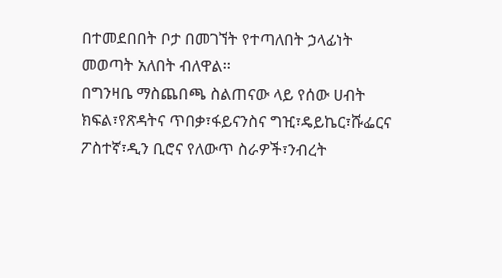በተመደበበት ቦታ በመገኘት የተጣለበት ኃላፊነት መወጣት አለበት ብለዋል፡፡
በግንዛቤ ማስጨበጫ ስልጠናው ላይ የሰው ሀብት ክፍል፣የጽዳትና ጥበቃ፣ፋይናንስና ግዢ፣ዴይኬር፣ሹፌርና ፖስተኛ፣ዲን ቢሮና የለውጥ ስራዎች፣ንብረት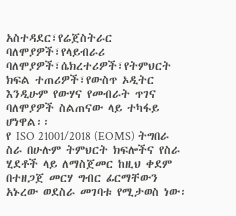አስተዳደር፣የሬጀስትራር ባለሞያዎች፣የላይብራሪ ባለሞያዎች፣ሴክረተሪዎች፣የትምህርት ክፍል ተጠሪዎች፣የውስጥ ኦዲትር እንዲሁም የውሃና የመብራት ጥገና ባለሞያዎች ስልጠናው ላይ ተካፋይ ሆነዋል፡፡
የ ISO 21001/2018 (EOMS) ትግበራ ስራ በሁሉም ትምህርት ክፍሎችና የስራ ሂደቶች ላይ ለማስጀመር ከዚህ ቀደም በተዘጋጀ መርሃ ግብር ፊርማቸውን አኑረው ወደስራ መገባቱ የሚታወስ ነው፡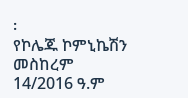፡
የኮሌጁ ኮምኒኬሽን
መስከረም 14/2016 ዓ.ም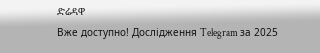ድሬዳዋ
Вже доступно! Дослідження Telegram за 2025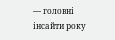— головні інсайти року